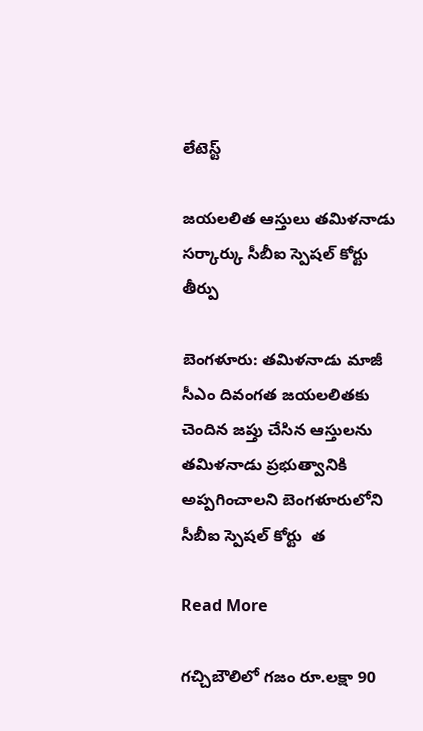లేటెస్ట్

జయలలిత ఆస్తులు తమిళనాడు సర్కార్కు సీబీఐ స్పెషల్ కోర్టు తీర్పు

బెంగళూరు: తమిళనాడు మాజీ సీఎం దివంగత జయలలితకు చెందిన జప్తు చేసిన ఆస్తులను తమిళనాడు ప్రభుత్వానికి అప్పగించాలని బెంగళూరులోని సీబీఐ స్పెషల్ కోర్టు  త

Read More

గచ్చిబౌలిలో గజం రూ.లక్షా 90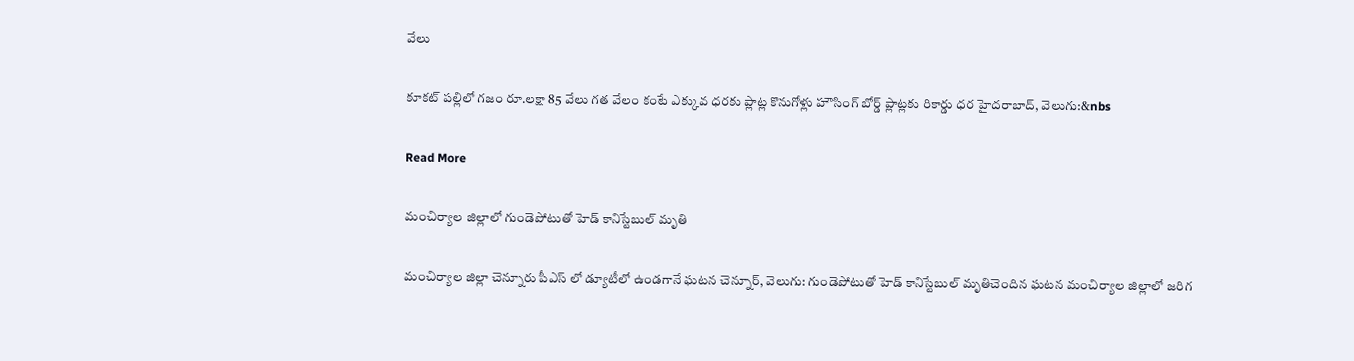వేలు

కూకట్ పల్లిలో గజం రూ.లక్షా 85 వేలు గత వేలం కంటే ఎక్కువ ధరకు ప్లాట్ల కొనుగోళ్లు హౌసింగ్ బోర్డ్ ప్లాట్లకు రికార్డు ధర హైదరాబాద్, వెలుగు:&nbs

Read More

మంచిర్యాల జిల్లాలో గుండెపోటుతో హెడ్ కానిస్టేబుల్ మృతి

మంచిర్యాల జిల్లా చెన్నూరు పీఎస్ లో డ్యూటీలో ఉండగానే ఘటన చెన్నూర్, వెలుగు: గుండెపోటుతో హెడ్ కానిస్టేబుల్ మృతిచెందిన ఘటన మంచిర్యాల జిల్లాలో జరిగ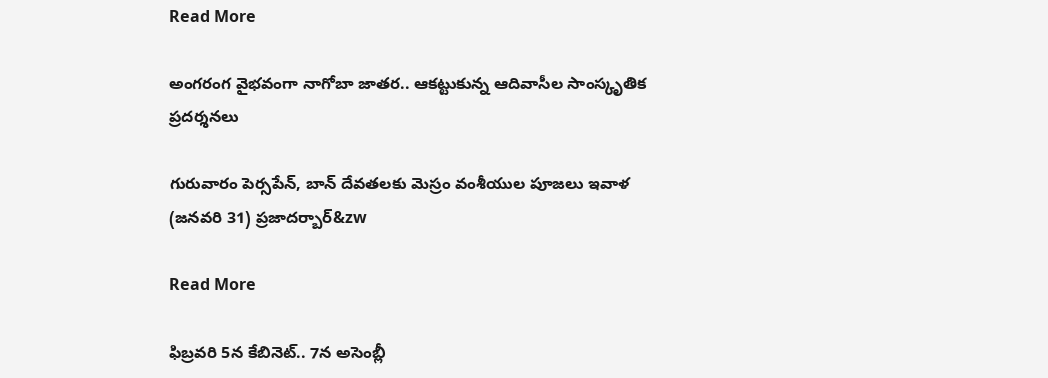Read More

అంగరంగ వైభవంగా నాగోబా జాతర.. ఆకట్టుకున్న ఆదివాసీల సాంస్కృతిక ప్రదర్శనలు

గురువారం పెర్సపేన్‌‌‌‌, బాన్‌‌‌‌ దేవతలకు మెస్రం వంశీయుల పూజలు ఇవాళ (జనవరి 31) ప్రజాదర్బార్‌‌&zw

Read More

ఫిబ్రవరి 5న కేబినెట్.. 7న అసెంబ్లీ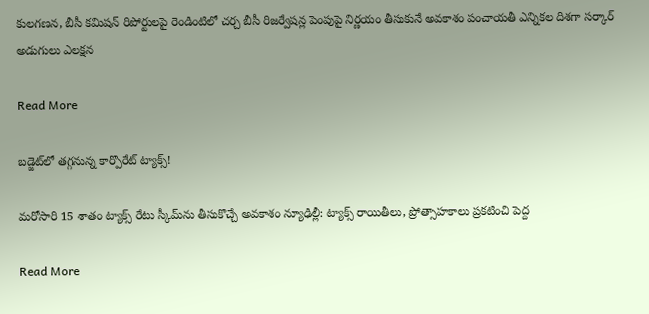కులగణన, బీసీ కమిషన్ రిపోర్టులపై రెండింటిలో చర్చ బీసీ రిజర్వేషన్ల పెంపుపై నిర్ణయం తీసుకునే అవకాశం పంచాయతీ ఎన్నికల దిశగా సర్కార్ అడుగులు ఎలక్షన

Read More

బడ్జెట్‌‌‌‌లో తగ్గనున్న కార్పొరేట్ ట్యాక్స్‌‌‌‌!

మరోసారి 15 శాతం ట్యాక్స్ రేటు స్కీమ్‌‌‌‌ను తీసుకొచ్చే అవకాశం న్యూఢిల్లీ: ట్యాక్స్ రాయితీలు, ప్రోత్సాహకాలు ప్రకటించి పెద్ద

Read More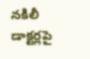నకిలీ డాక్టర్లపై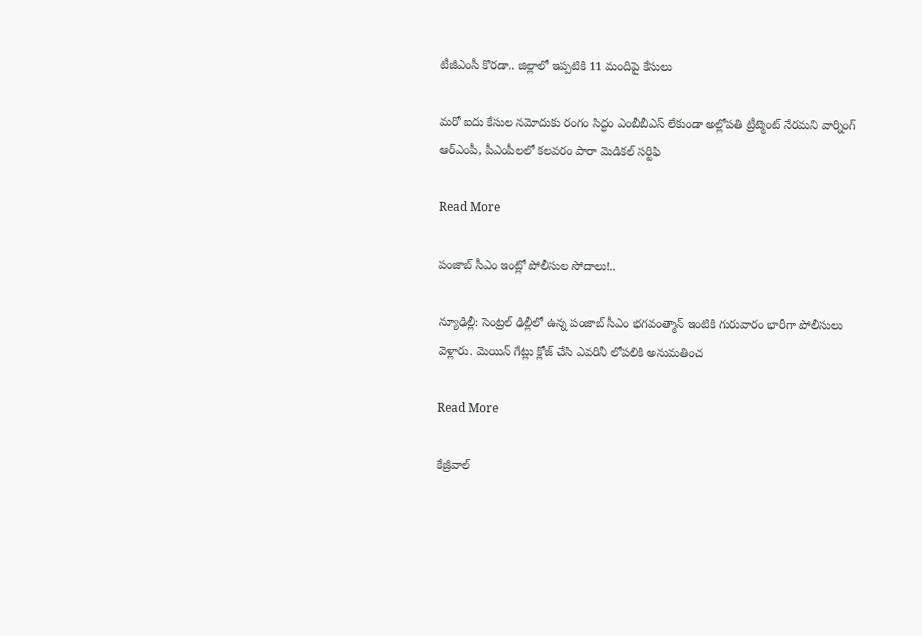టీజీఎంసీ కొరడా.. జిల్లాలో ఇప్పటికి 11 మందిపై కేసులు

మరో ఐదు కేసుల నమోదుకు రంగం సిద్ధం ఎంబీబీఎస్ లేకుండా అల్లోపతి ట్రీట్మెంట్ నేరమని వార్నింగ్ ఆర్ఎంపీ, పీఎంపీలలో కలవరం పారా మెడికల్ సర్టిఫి

Read More

పంజాబ్ సీఎం ఇంట్లో పోలీసుల సోదాలు!..

న్యూఢిల్లీ: సెంట్రల్ ఢిల్లీలో ఉన్న పంజాబ్ సీఎం భగవంత్మాన్ ఇంటికి గురువారం భారీగా పోలీసులు వెళ్లారు. మెయిన్ గేట్లు క్లోజ్ చేసి ఎవరినీ లోపలికి అనుమతించ

Read More

కేజ్రీవాల్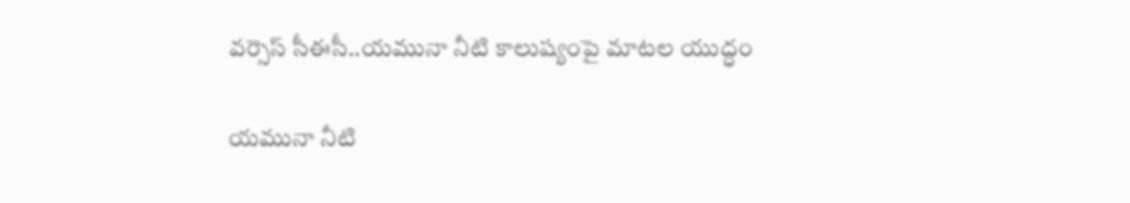వర్సెస్ సీఈసీ..యమునా నీటి కాలుష్యంపై మాటల యుద్ధం

యమునా నీటి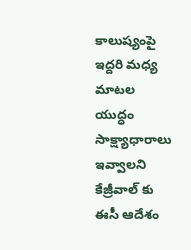కాలుష్యంపై ఇద్దరి మధ్య మాటల యుద్ధం సాక్ష్యాధారాలు ఇవ్వాలని కేజ్రీవాల్ కు ఈసీ ఆదేశం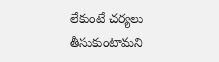లేకుంటే చర్యలు తీసుకుంటామని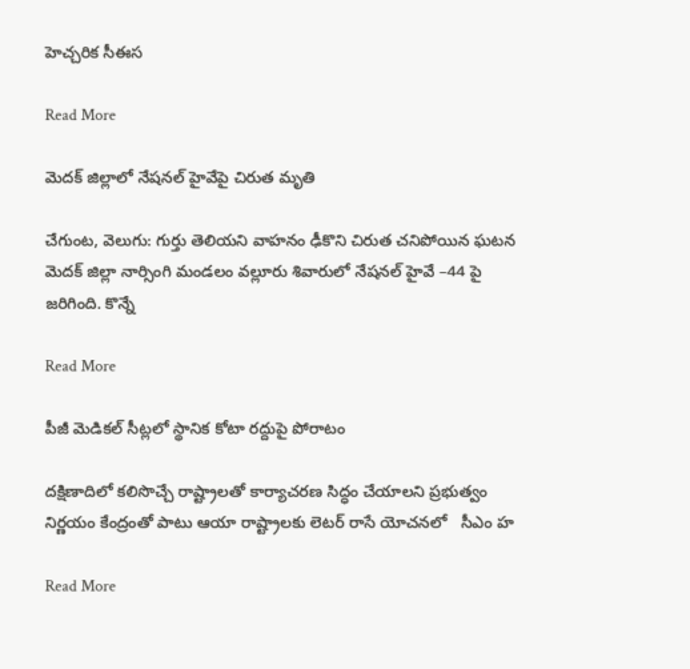హెచ్చరిక సీఈస

Read More

మెదక్ జిల్లాలో నేషనల్ హైవేపై చిరుత మృతి

చేగుంట, వెలుగు: గుర్తు తెలియని వాహనం ఢీకొని చిరుత చనిపోయిన ఘటన మెదక్ జిల్లా నార్సింగి మండలం వల్లూరు శివారులో నేషనల్ హైవే –44 పై జరిగింది. కొన్నే

Read More

పీజీ మెడికల్ సీట్లలో స్థానిక కోటా రద్దుపై పోరాటం

దక్షిణాదిలో కలిసొచ్చే రాష్ట్రాలతో కార్యాచరణ సిద్ధం చేయాలని ప్రభుత్వం నిర్ణయం కేంద్రంతో పాటు ఆయా రాష్ట్రాలకు లెటర్ రాసే యోచనలో   సీఎం హ

Read More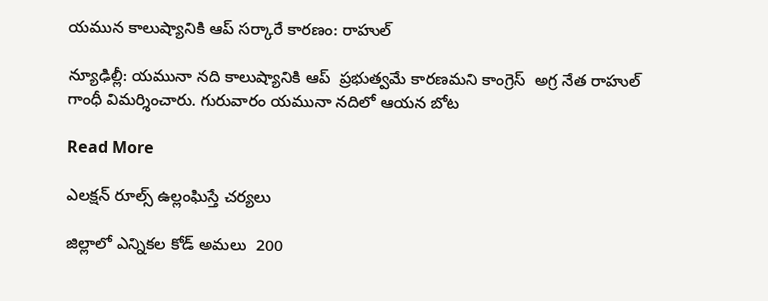యమున కాలుష్యానికి ఆప్ సర్కారే కారణం: రాహుల్

న్యూఢిల్లీ: యమునా నది కాలుష్యానికి ఆప్  ప్రభుత్వమే కారణమని కాంగ్రెస్  అగ్ర నేత రాహుల్  గాంధీ విమర్శించారు. గురువారం యమునా నదిలో ఆయన బోట

Read More

ఎలక్షన్ రూల్స్ ఉల్లంఘిస్తే చర్యలు

జిల్లాలో ఎన్నికల కోడ్ అమలు  200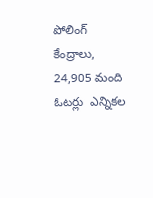పోలింగ్ కేంద్రాలు,  24,905 మంది ఓటర్లు  ఎన్నికల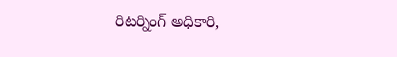రిటర్నింగ్ అధికారి,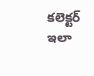కలెక్టర్ ఇలా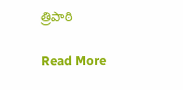త్రిపాఠి

Read More